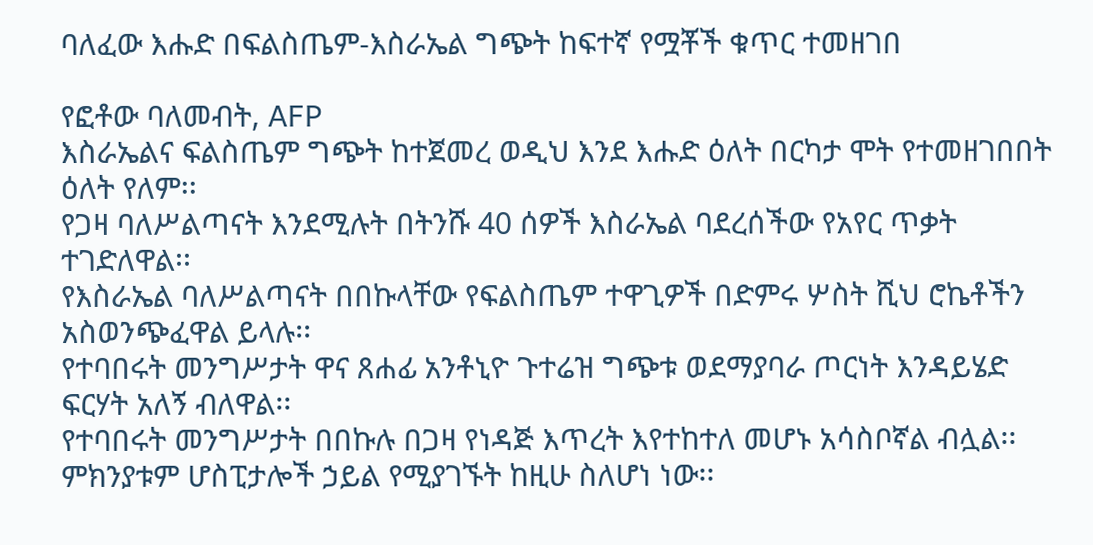ባለፈው እሑድ በፍልስጤም-እስራኤል ግጭት ከፍተኛ የሟቾች ቁጥር ተመዘገበ

የፎቶው ባለመብት, AFP
እስራኤልና ፍልስጤም ግጭት ከተጀመረ ወዲህ እንደ እሑድ ዕለት በርካታ ሞት የተመዘገበበት ዕለት የለም፡፡
የጋዛ ባለሥልጣናት እንደሚሉት በትንሹ 40 ሰዎች እስራኤል ባደረሰችው የአየር ጥቃት ተገድለዋል፡፡
የእስራኤል ባለሥልጣናት በበኩላቸው የፍልስጤም ተዋጊዎች በድምሩ ሦስት ሺህ ሮኬቶችን አስወንጭፈዋል ይላሉ፡፡
የተባበሩት መንግሥታት ዋና ጸሐፊ አንቶኒዮ ጉተሬዝ ግጭቱ ወደማያባራ ጦርነት እንዳይሄድ ፍርሃት አለኝ ብለዋል፡፡
የተባበሩት መንግሥታት በበኩሉ በጋዛ የነዳጅ እጥረት እየተከተለ መሆኑ አሳስቦኛል ብሏል፡፡ ምክንያቱም ሆስፒታሎች ኃይል የሚያገኙት ከዚሁ ስለሆነ ነው፡፡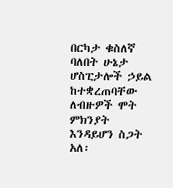በርካታ ቁስለኛ ባለበት ሁኔታ ሆስፒታሎች ኃይል ከተቋረጠባቸው ለብዙዎች ሞት ምክንያት እንዳይሆን ስጋት አለ፡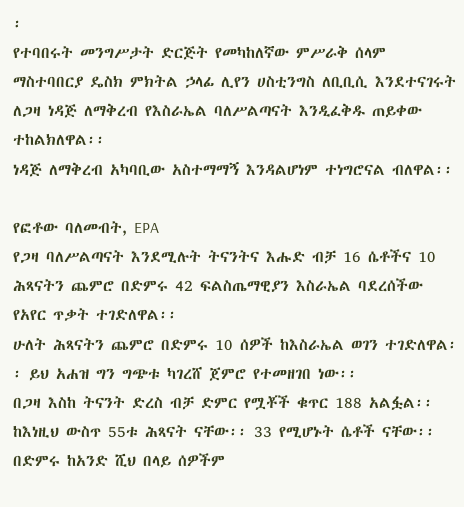፡
የተባበሩት መንግሥታት ድርጅት የመካከለኛው ምሥራቅ ሰላም ማስተባበርያ ዴስክ ምክትል ኃላፊ ሊየን ሀስቲንግስ ለቢቢሲ እንደተናገሩት ለጋዛ ነዳጅ ለማቅረብ የእስራኤል ባለሥልጣናት እንዲፈቅዱ ጠይቀው ተከልክለዋል፡፡
ነዳጅ ለማቅረብ አካባቢው አስተማማኝ እንዳልሆነም ተነግሮናል ብለዋል፡፡

የፎቶው ባለመብት, EPA
የጋዛ ባለሥልጣናት እንደሚሉት ትናንትና እሑድ ብቻ 16 ሴቶችና 10 ሕጻናትን ጨምሮ በድምሩ 42 ፍልስጤማዊያን እስራኤል ባደረሰችው የአየር ጥቃት ተገድለዋል፡፡
ሁለት ሕጻናትን ጨምሮ በድምሩ 10 ሰዎች ከእስራኤል ወገን ተገድለዋል፡፡ ይህ አሐዝ ግን ግጭቱ ካገረሸ ጀምሮ የተመዘገበ ነው፡፡
በጋዛ እስከ ትናንት ድረስ ብቻ ድምር የሟቾች ቁጥር 188 አልፏል፡፡ ከእነዚህ ውስጥ 55ቱ ሕጻናት ናቸው፡፡ 33 የሚሆኑት ሴቶች ናቸው፡፡
በድምሩ ከአንድ ሺህ በላይ ሰዎችም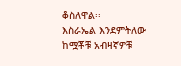ቆስለዋል፡፡
እስራኤል እንደምትለው ከሟቾቹ አብዛኛዎቹ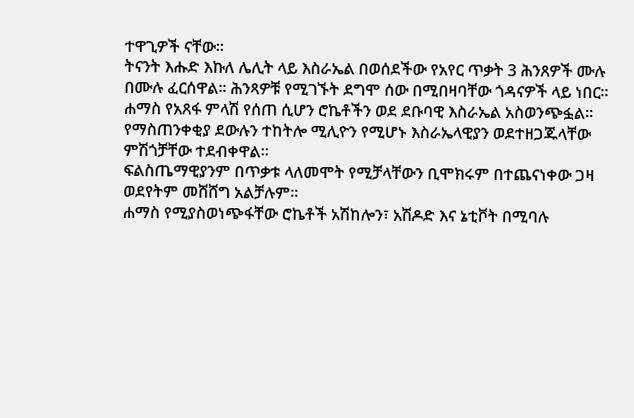ተዋጊዎች ናቸው፡፡
ትናንት እሑድ እኩለ ሌሊት ላይ እስራኤል በወሰደችው የአየር ጥቃት 3 ሕንጸዎች ሙሉ በሙሉ ፈርሰዋል፡፡ ሕንጻዎቹ የሚገኙት ደግሞ ሰው በሚበዛባቸው ጎዳናዎች ላይ ነበር፡፡
ሐማስ የአጸፋ ምላሽ የሰጠ ሲሆን ሮኬቶችን ወደ ደቡባዊ እስራኤል አስወንጭፏል፡፡
የማስጠንቀቂያ ደውሉን ተከትሎ ሚሊዮን የሚሆኑ እስራኤላዊያን ወደተዘጋጁላቸው ምሽጎቻቸው ተደብቀዋል፡፡
ፍልስጤማዊያንም በጥቃቱ ላለመሞት የሚቻላቸውን ቢሞክሩም በተጨናነቀው ጋዛ ወደየትም መሸሸግ አልቻሉም፡፡
ሐማስ የሚያስወነጭፋቸው ሮኬቶች አሽከሎን፣ አሽዶድ እና ኔቲቮት በሚባሉ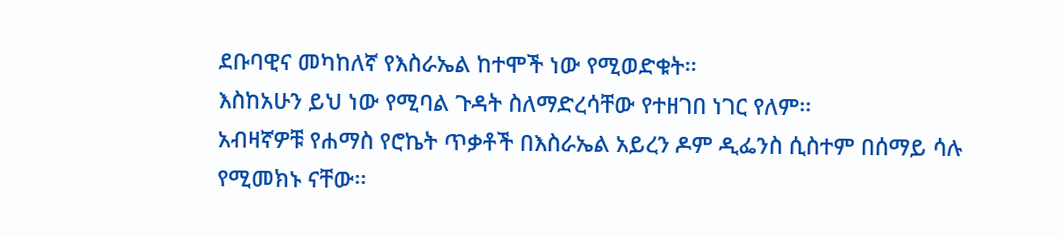ደቡባዊና መካከለኛ የእስራኤል ከተሞች ነው የሚወድቁት፡፡
እስከአሁን ይህ ነው የሚባል ጉዳት ስለማድረሳቸው የተዘገበ ነገር የለም፡፡
አብዛኛዎቹ የሐማስ የሮኬት ጥቃቶች በእስራኤል አይረን ዶም ዲፌንስ ሲስተም በሰማይ ሳሉ የሚመክኑ ናቸው፡፡